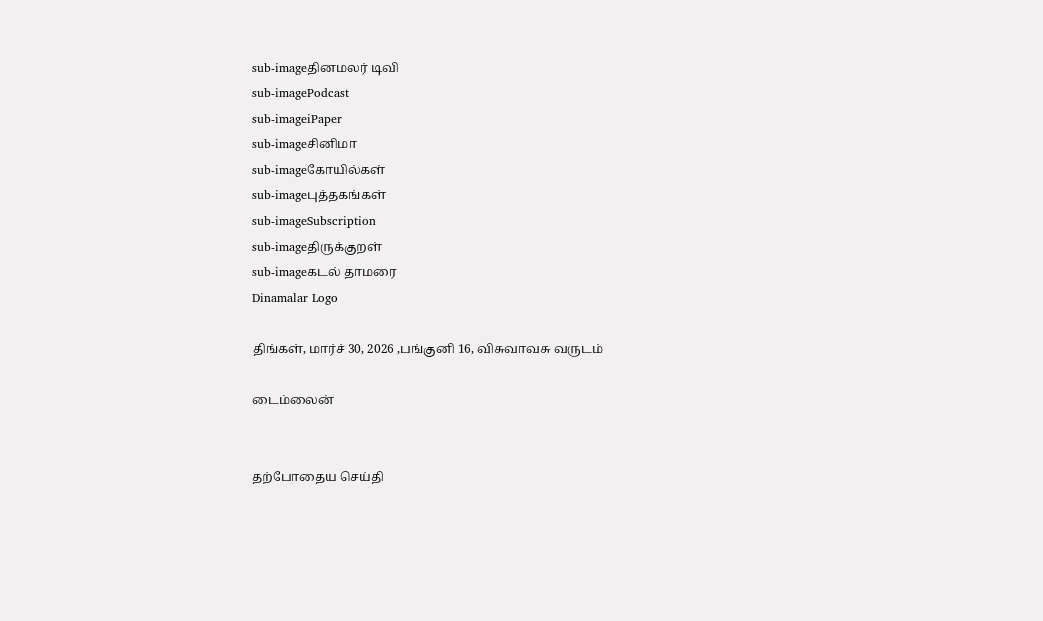sub-imageதினமலர் டிவி
sub-imagePodcast
sub-imageiPaper
sub-imageசினிமா
sub-imageகோயில்கள்
sub-imageபுத்தகங்கள்
sub-imageSubscription
sub-imageதிருக்குறள்
sub-imageகடல் தாமரை
Dinamalar Logo

திங்கள், மார்ச் 30, 2026 ,பங்குனி 16, விசுவாவசு வருடம்

டைம்லைன்


தற்போதைய செய்தி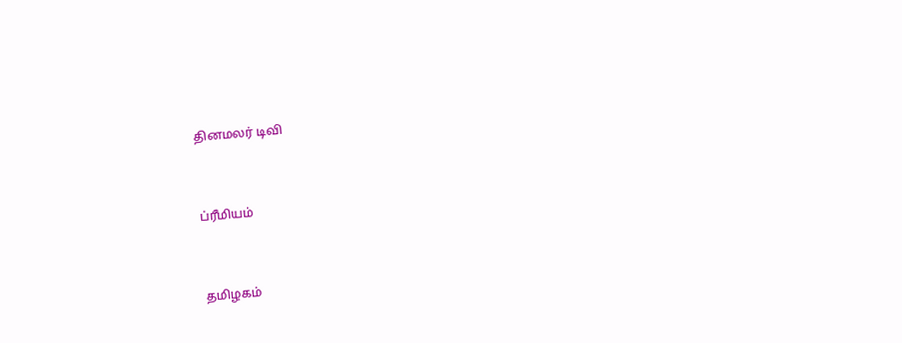தினமலர் டிவி


ப்ரீமியம்


தமிழகம்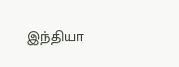இந்தியா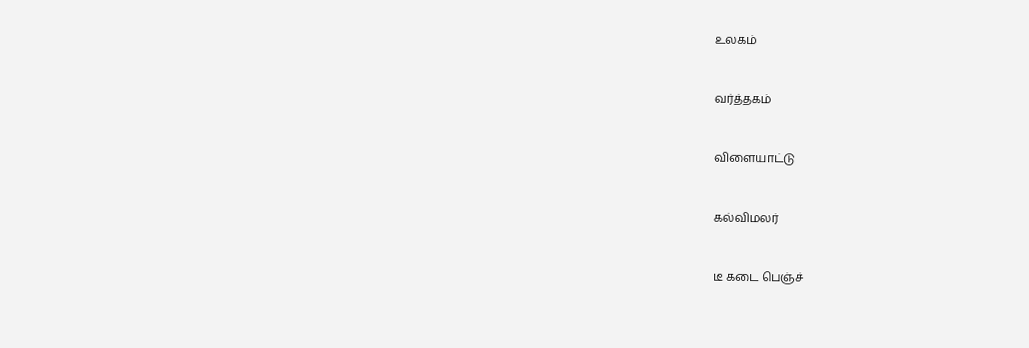உலகம்


வர்த்தகம்


விளையாட்டு


கல்விமலர்


டீ கடை பெஞ்ச்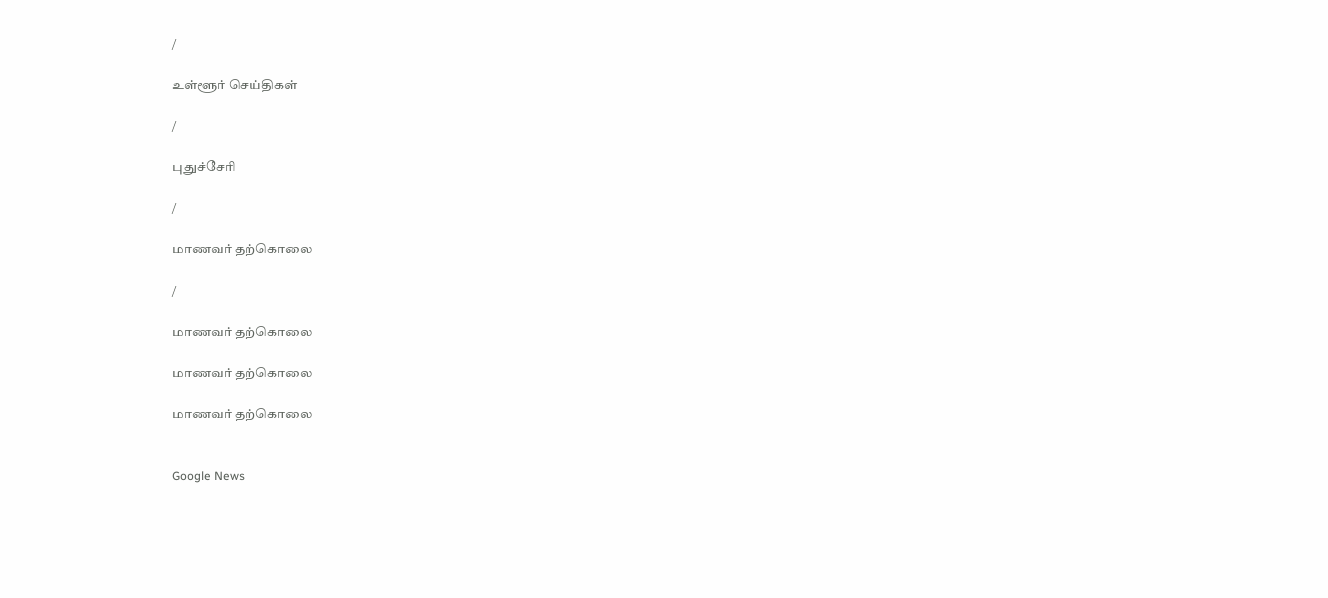/

உள்ளூர் செய்திகள்

/

புதுச்சேரி

/

மாணவர் தற்கொலை

/

மாணவர் தற்கொலை

மாணவர் தற்கொலை

மாணவர் தற்கொலை


Google News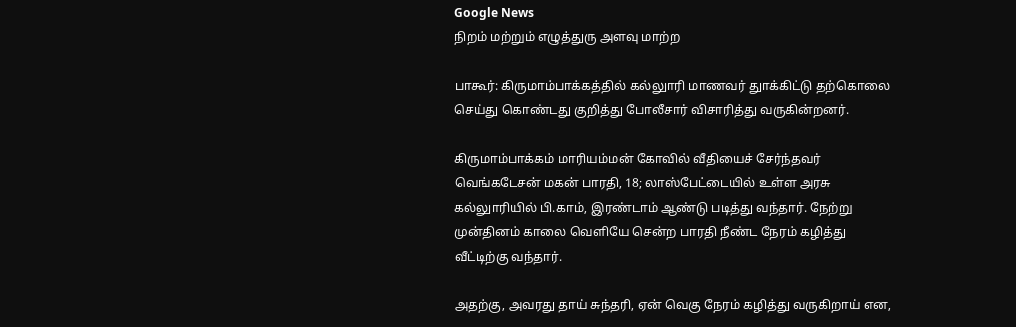Google News
நிறம் மற்றும் எழுத்துரு அளவு மாற்ற

பாகூர்: கிருமாம்பாக்கத்தில் கல்லுாரி மாணவர் துாக்கிட்டு தற்கொலை செய்து கொண்டது குறித்து போலீசார் விசாரித்து வருகின்றனர்.

கிருமாம்பாக்கம் மாரியம்மன் கோவில் வீதியைச் சேர்ந்தவர் வெங்கடேசன் மகன் பாரதி, 18; லாஸ்பேட்டையில் உள்ள அரசு கல்லுாரியில் பி.காம், இரண்டாம் ஆண்டு படித்து வந்தார். நேற்று முன்தினம் காலை வெளியே சென்ற பாரதி நீண்ட நேரம் கழித்து வீட்டிற்கு வந்தார்.

அதற்கு, அவரது தாய் சுந்தரி, ஏன் வெகு நேரம் கழித்து வருகிறாய் என,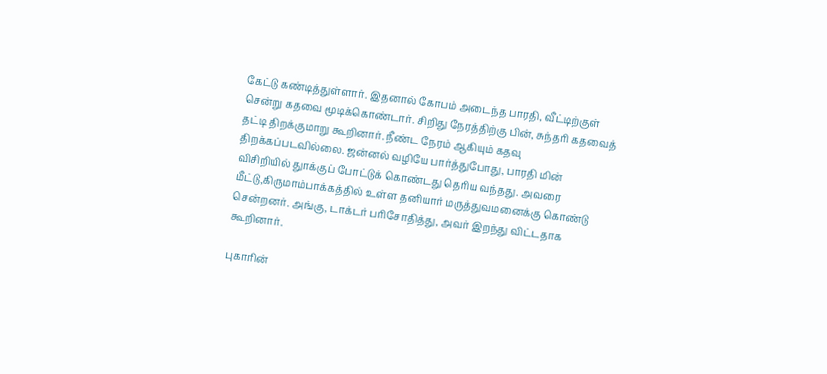கேட்டு கண்டித்துள்ளார். இதனால் கோபம் அடைந்த பாரதி, வீட்டிற்குள் சென்று கதவை மூடிக்கொண்டார். சிறிது நேரத்திற்கு பின், சுந்தரி கதவைத் தட்டி திறக்குமாறு கூறினார். நீண்ட நேரம் ஆகியும் கதவு திறக்கப்படவில்லை. ஜன்னல் வழியே பார்த்துபோது, பாரதி மின் விசிறியில் துாக்குப் போட்டுக் கொண்டது தெரிய வந்தது. அவரை மீட்டு,கிருமாம்பாக்கத்தில் உள்ள தனியார் மருத்துவமனைக்கு கொண்டு சென்றனர். அங்கு, டாக்டர் பரிசோதித்து, அவர் இறந்து விட்டதாக கூறினார்.

புகாரின்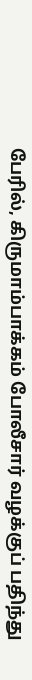பேரில், கிருமாம்பாக்கம் போலீசார் வழக்குப் பதிந்து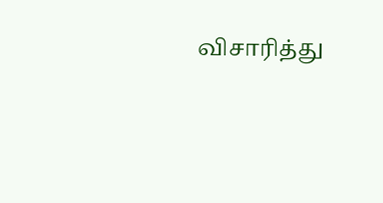விசாரித்து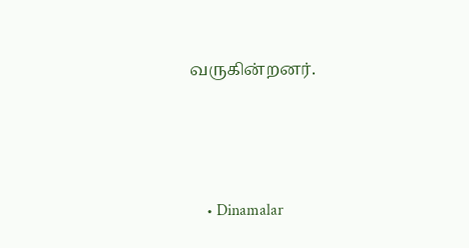வருகின்றனர்.




    • Dinamalar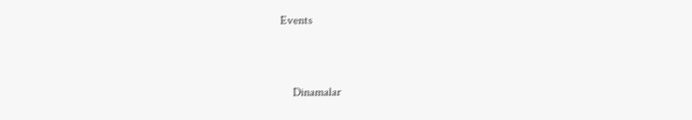Events


    Dinamalar